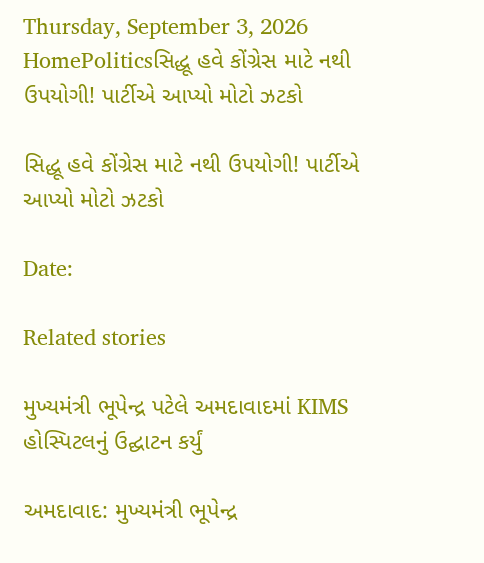Thursday, September 3, 2026
HomePoliticsસિદ્ધૂ હવે કોંગ્રેસ માટે નથી ઉપયોગી! પાર્ટીએ આપ્યો મોટો ઝટકો

સિદ્ધૂ હવે કોંગ્રેસ માટે નથી ઉપયોગી! પાર્ટીએ આપ્યો મોટો ઝટકો

Date:

Related stories

મુખ્યમંત્રી ભૂપેન્દ્ર પટેલે અમદાવાદમાં KIMS હોસ્પિટલનું ઉદ્ઘાટન કર્યું

અમદાવાદ: મુખ્યમંત્રી ભૂપેન્દ્ર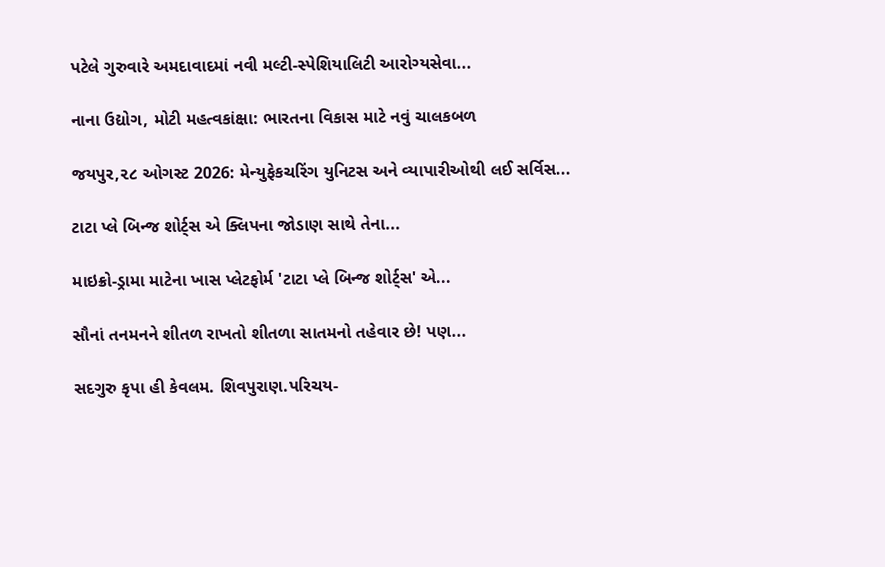પટેલે ગુરુવારે અમદાવાદમાં નવી મલ્ટી-સ્પેશિયાલિટી આરોગ્યસેવા...

નાના ઉદ્યોગ, મોટી મહત્વકાંક્ષા: ભારતના વિકાસ માટે નવું ચાલકબળ

જયપુર,૨૮ ઓગસ્ટ 2026: મેન્યુફેકચરિંગ યુનિટસ અને વ્યાપારીઓથી લઈ સર્વિસ...

ટાટા પ્લે બિન્જ શોર્ટ્સ એ ક્લિપના જોડાણ સાથે તેના...

માઇક્રો-ડ્રામા માટેના ખાસ પ્લેટફોર્મ 'ટાટા પ્લે બિન્જ શોર્ટ્સ' એ...

સૌનાં તનમનને શીતળ રાખતો શીતળા સાતમનો તહેવાર છે! પણ...

સદગુરુ કૃપા હી કેવલમ. શિવપુરાણ.પરિચય-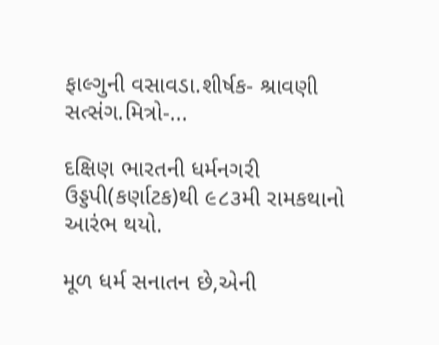ફાલ્ગુની વસાવડા.શીર્ષક- શ્રાવણી સત્સંગ.મિત્રો-...

દક્ષિણ ભારતની ધર્મનગરી ઉડ્ડપી(કર્ણાટક)થી ૯૮૩મી રામકથાનો આરંભ થયો.

મૂળ ધર્મ સનાતન છે,એની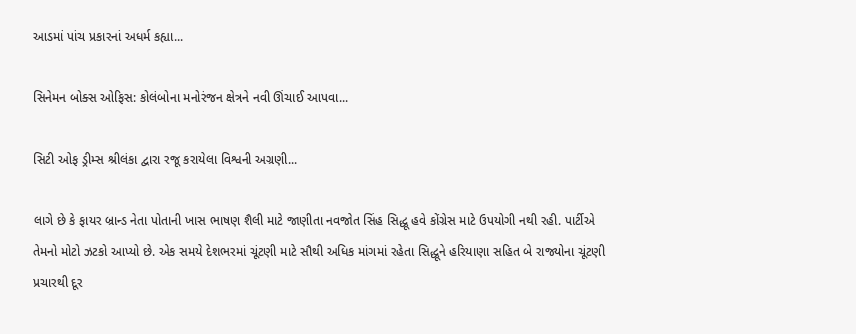આડમાં પાંચ પ્રકારનાં અધર્મ કહ્યા...

સિનેમન બોક્સ ઓફિસ: કોલંબોના મનોરંજન ક્ષેત્રને નવી ઊંચાઈ આપવા...

સિટી ઓફ ડ્રીમ્સ શ્રીલંકા દ્વારા રજૂ કરાયેલા વિશ્વની અગ્રણી...

લાગે છે કે ફાયર બ્રાન્ડ નેતા પોતાની ખાસ ભાષણ શૈલી માટે જાણીતા નવજોત સિંહ સિદ્ધૂ હવે કોંગ્રેસ માટે ઉપયોગી નથી રહી. પાર્ટીએ તેમનો મોટો ઝટકો આપ્યો છે. એક સમયે દેશભરમાં ચૂંટણી માટે સૌથી અધિક માંગમાં રહેતા સિદ્ધૂને હરિયાણા સહિત બે રાજ્યોના ચૂંટણી પ્રચારથી દૂર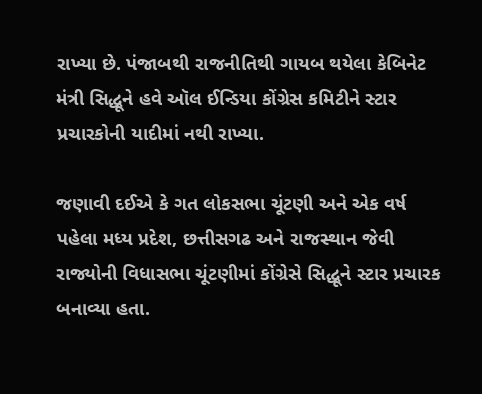રાખ્યા છે. પંજાબથી રાજનીતિથી ગાયબ થયેલા કેબિનેટ મંત્રી સિદ્ધૂને હવે ઑલ ઈન્ડિયા કોંગ્રેસ કમિટીને સ્ટાર પ્રચારકોની યાદીમાં નથી રાખ્યા.

જણાવી દઈએ કે ગત લોકસભા ચૂંટણી અને એક વર્ષ પહેલા મધ્ય પ્રદેશ, છત્તીસગઢ અને રાજસ્થાન જેવી રાજ્યોની વિધાસભા ચૂંટણીમાં કોંગ્રેસે સિદ્ધૂને સ્ટાર પ્રચારક બનાવ્યા હતા.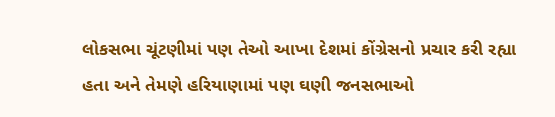લોકસભા ચૂંટણીમાં પણ તેઓ આખા દેશમાં કોંગ્રેસનો પ્રચાર કરી રહ્યા હતા અને તેમણે હરિયાણામાં પણ ઘણી જનસભાઓ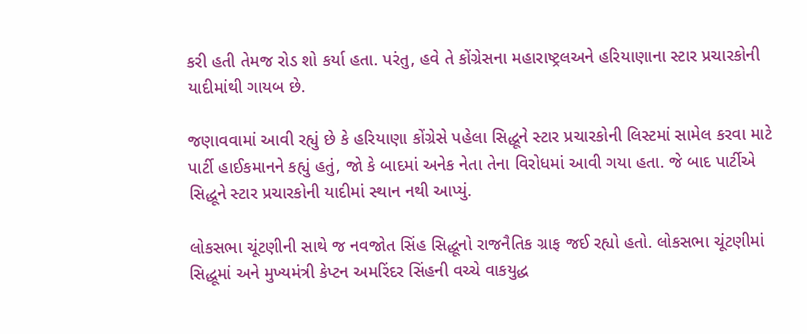કરી હતી તેમજ રોડ શો કર્યા હતા. પરંતુ, હવે તે કોંગ્રેસના મહારાષ્ટ્રલઅને હરિયાણાના સ્ટાર પ્રચારકોની યાદીમાંથી ગાયબ છે.

જણાવવામાં આવી રહ્યું છે કે હરિયાણા કોંગ્રેસે પહેલા સિદ્ધૂને સ્ટાર પ્રચારકોની લિસ્ટમાં સામેલ કરવા માટે પાર્ટી હાઈકમાનને કહ્યું હતું, જો કે બાદમાં અનેક નેતા તેના વિરોધમાં આવી ગયા હતા. જે બાદ પાર્ટીએ સિદ્ધૂને સ્ટાર પ્રચારકોની યાદીમાં સ્થાન નથી આપ્યું.

લોકસભા ચૂંટણીની સાથે જ નવજોત સિંહ સિદ્ધૂનો રાજનૈતિક ગ્રાફ જઈ રહ્યો હતો. લોકસભા ચૂંટણીમાં સિદ્ધૂમાં અને મુખ્યમંત્રી કેપ્ટન અમરિંદર સિંહની વચ્ચે વાકયુદ્ધ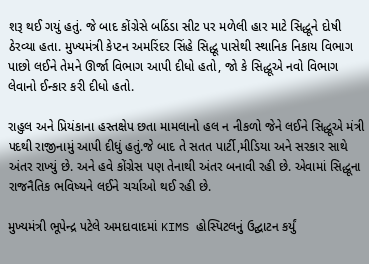શરૂ થઈ ગયું હતું. જે બાદ કોંગ્રેસે બઠિંડા સીટ પર મળેલી હાર માટે સિદ્ધૂને દોષી ઠેરવ્યા હતા. મુખ્યમંત્રી કેપ્ટન અમરિંદર સિંહે સિદ્ધૂ પાસેથી સ્થાનિક નિકાય વિભાગ પાછો લઈને તેમને ઊર્જા વિભાગ આપી દીધો હતો, જો કે સિદ્ધૂએ નવો વિભાગ લેવાનો ઈન્કાર કરી દીધો હતો.

રાહુલ અને પ્રિયંકાના હસ્તક્ષેપ છતા મામલાનો હલ ન નીકળો જેને લઈને સિદ્ધૂએ મંત્રી પદથી રાજીનામું આપી દીધું હતું.જે બાદ તે સતત પાર્ટી,મીડિયા અને સરકાર સાથે અંતર રાખ્યું છે. અને હવે કોંગ્રેસ પણ તેનાથી અંતર બનાવી રહી છે. એવામાં સિદ્ધૂના રાજનૈતિક ભવિષ્યને લઈને ચર્ચાઓ થઈ રહી છે.

મુખ્યમંત્રી ભૂપેન્દ્ર પટેલે અમદાવાદમાં KIMS હોસ્પિટલનું ઉદ્ઘાટન કર્યું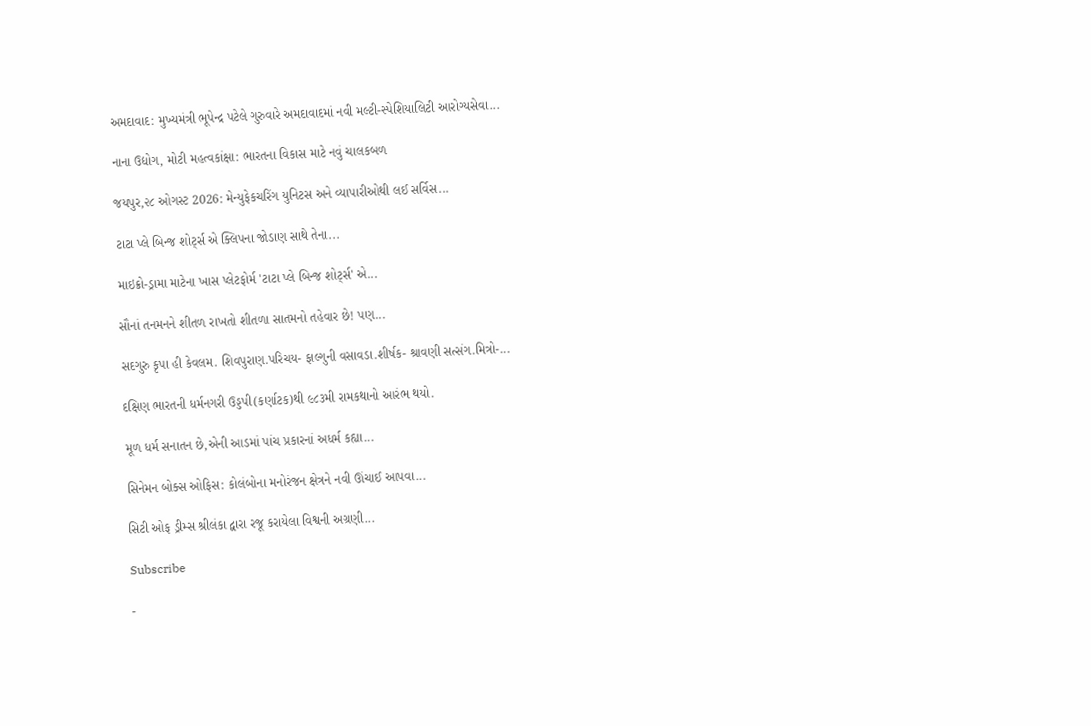અમદાવાદ: મુખ્યમંત્રી ભૂપેન્દ્ર પટેલે ગુરુવારે અમદાવાદમાં નવી મલ્ટી-સ્પેશિયાલિટી આરોગ્યસેવા...

નાના ઉદ્યોગ, મોટી મહત્વકાંક્ષા: ભારતના વિકાસ માટે નવું ચાલકબળ

જયપુર,૨૮ ઓગસ્ટ 2026: મેન્યુફેકચરિંગ યુનિટસ અને વ્યાપારીઓથી લઈ સર્વિસ...

ટાટા પ્લે બિન્જ શોર્ટ્સ એ ક્લિપના જોડાણ સાથે તેના...

માઇક્રો-ડ્રામા માટેના ખાસ પ્લેટફોર્મ 'ટાટા પ્લે બિન્જ શોર્ટ્સ' એ...

સૌનાં તનમનને શીતળ રાખતો શીતળા સાતમનો તહેવાર છે! પણ...

સદગુરુ કૃપા હી કેવલમ. શિવપુરાણ.પરિચય- ફાલ્ગુની વસાવડા.શીર્ષક- શ્રાવણી સત્સંગ.મિત્રો-...

દક્ષિણ ભારતની ધર્મનગરી ઉડ્ડપી(કર્ણાટક)થી ૯૮૩મી રામકથાનો આરંભ થયો.

મૂળ ધર્મ સનાતન છે,એની આડમાં પાંચ પ્રકારનાં અધર્મ કહ્યા...

સિનેમન બોક્સ ઓફિસ: કોલંબોના મનોરંજન ક્ષેત્રને નવી ઊંચાઈ આપવા...

સિટી ઓફ ડ્રીમ્સ શ્રીલંકા દ્વારા રજૂ કરાયેલા વિશ્વની અગ્રણી...

Subscribe

-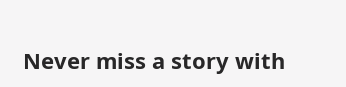Never miss a story with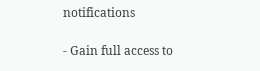notifications

- Gain full access to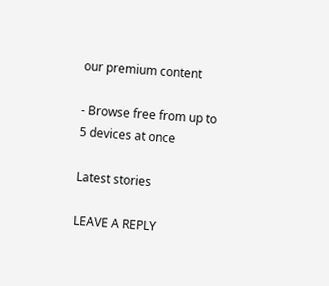our premium content

- Browse free from up to 5 devices at once

Latest stories

LEAVE A REPLY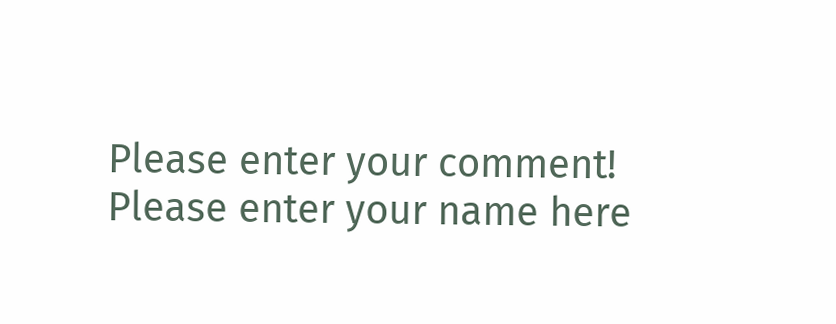Please enter your comment!
Please enter your name here